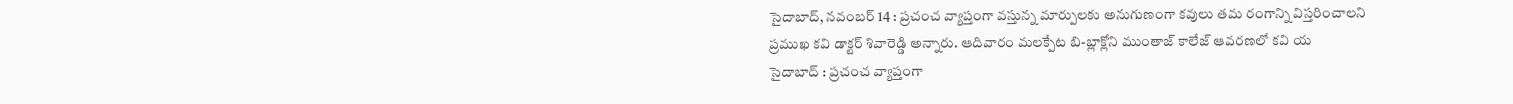సైదాబాద్, నవంబర్ 14 : ప్రచంచ వ్యాప్తంగా వస్తున్న మార్పులకు అనుగుణంగా కవులు తమ రంగాన్ని విస్తరించాలని ప్రముఖ కవి డాక్టర్ శివారెడ్డి అన్నారు. ఆదివారం మలక్పేట బి-బ్లాక్లోని ముంతాజ్ కాలేజ్ ఆవరణలో కవి య
సైదాబాద్ : ప్రచంచ వ్యాప్తంగా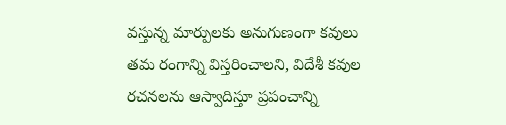వస్తున్న మార్పులకు అనుగుణంగా కవులు తమ రంగాన్ని విస్తరించాలని, విదేశీ కవుల రచనలను ఆస్వాదిస్తూ ప్రపంచాన్ని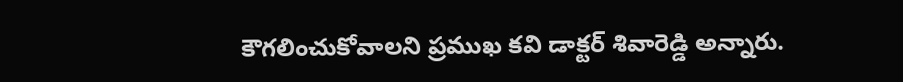కౌగలించుకోవాలని ప్రముఖ కవి డాక్టర్ శివారెడ్డి అన్నారు.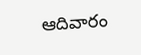ఆదివారం